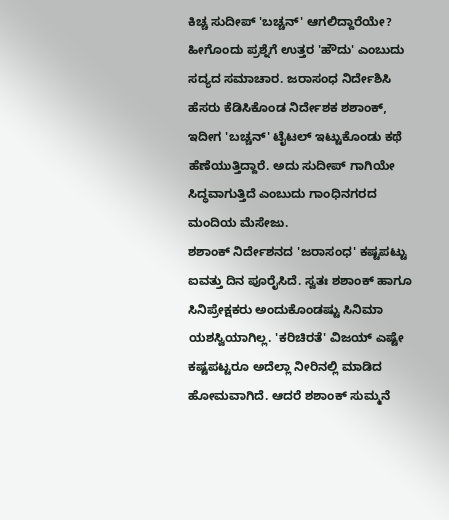ಕಿಚ್ಚ ಸುದೀಪ್ 'ಬಚ್ಚನ್' ಆಗಲಿದ್ದಾರೆಯೇ? ಹೀಗೊಂದು ಪ್ರಶ್ನೆಗೆ ಉತ್ತರ 'ಹೌದು' ಎಂಬುದು ಸದ್ಯದ ಸಮಾಚಾರ. ಜರಾಸಂಧ ನಿರ್ದೇಶಿಸಿ ಹೆಸರು ಕೆಡಿಸಿಕೊಂಡ ನಿರ್ದೇಶಕ ಶಶಾಂಕ್, ಇದೀಗ 'ಬಚ್ಚನ್' ಟೈಟಲ್ ಇಟ್ಟುಕೊಂಡು ಕಥೆ ಹೆಣೆಯುತ್ತಿದ್ದಾರೆ. ಅದು ಸುದೀಪ್ ಗಾಗಿಯೇ ಸಿದ್ಧವಾಗುತ್ತಿದೆ ಎಂಬುದು ಗಾಂಧಿನಗರದ ಮಂದಿಯ ಮೆಸೇಜು.
ಶಶಾಂಕ್ ನಿರ್ದೇಶನದ 'ಜರಾಸಂಧ' ಕಷ್ಟಪಟ್ಟು ಐವತ್ತು ದಿನ ಪೂರೈಸಿದೆ. ಸ್ವತಃ ಶಶಾಂಕ್ ಹಾಗೂ ಸಿನಿಪ್ರೇಕ್ಷಕರು ಅಂದುಕೊಂಡಷ್ಟು ಸಿನಿಮಾ ಯಶಸ್ವಿಯಾಗಿಲ್ಲ. 'ಕರಿಚಿರತೆ' ವಿಜಯ್ ಎಷ್ಟೇ ಕಷ್ಟಪಟ್ಟರೂ ಅದೆಲ್ಲಾ ನೀರಿನಲ್ಲಿ ಮಾಡಿದ ಹೋಮವಾಗಿದೆ. ಆದರೆ ಶಶಾಂಕ್ ಸುಮ್ಮನೆ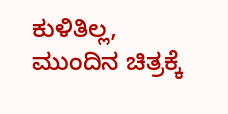ಕುಳಿತಿಲ್ಲ, ಮುಂದಿನ ಚಿತ್ರಕ್ಕೆ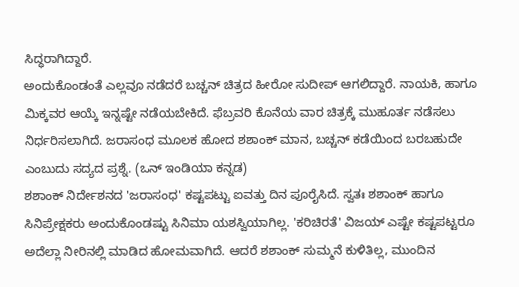ಸಿದ್ಧರಾಗಿದ್ದಾರೆ.
ಅಂದುಕೊಂಡಂತೆ ಎಲ್ಲವೂ ನಡೆದರೆ ಬಚ್ಚನ್ ಚಿತ್ರದ ಹೀರೋ ಸುದೀಪ್ ಆಗಲಿದ್ದಾರೆ. ನಾಯಕಿ, ಹಾಗೂ ಮಿಕ್ಕವರ ಆಯ್ಕೆ ಇನ್ನಷ್ಟೇ ನಡೆಯಬೇಕಿದೆ. ಫೆಬ್ರವರಿ ಕೊನೆಯ ವಾರ ಚಿತ್ರಕ್ಕೆ ಮುಹೂರ್ತ ನಡೆಸಲು ನಿರ್ಧರಿಸಲಾಗಿದೆ. ಜರಾಸಂಧ ಮೂಲಕ ಹೋದ ಶಶಾಂಕ್ ಮಾನ, ಬಚ್ಚನ್ ಕಡೆಯಿಂದ ಬರಬಹುದೇ ಎಂಬುದು ಸದ್ಯದ ಪ್ರಶ್ನೆ. (ಒನ್ ಇಂಡಿಯಾ ಕನ್ನಡ)
ಶಶಾಂಕ್ ನಿರ್ದೇಶನದ 'ಜರಾಸಂಧ' ಕಷ್ಟಪಟ್ಟು ಐವತ್ತು ದಿನ ಪೂರೈಸಿದೆ. ಸ್ವತಃ ಶಶಾಂಕ್ ಹಾಗೂ ಸಿನಿಪ್ರೇಕ್ಷಕರು ಅಂದುಕೊಂಡಷ್ಟು ಸಿನಿಮಾ ಯಶಸ್ವಿಯಾಗಿಲ್ಲ. 'ಕರಿಚಿರತೆ' ವಿಜಯ್ ಎಷ್ಟೇ ಕಷ್ಟಪಟ್ಟರೂ ಅದೆಲ್ಲಾ ನೀರಿನಲ್ಲಿ ಮಾಡಿದ ಹೋಮವಾಗಿದೆ. ಆದರೆ ಶಶಾಂಕ್ ಸುಮ್ಮನೆ ಕುಳಿತಿಲ್ಲ, ಮುಂದಿನ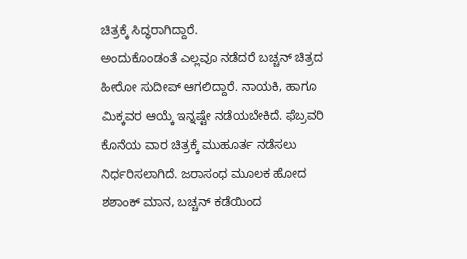ಚಿತ್ರಕ್ಕೆ ಸಿದ್ಧರಾಗಿದ್ದಾರೆ.
ಅಂದುಕೊಂಡಂತೆ ಎಲ್ಲವೂ ನಡೆದರೆ ಬಚ್ಚನ್ ಚಿತ್ರದ ಹೀರೋ ಸುದೀಪ್ ಆಗಲಿದ್ದಾರೆ. ನಾಯಕಿ, ಹಾಗೂ ಮಿಕ್ಕವರ ಆಯ್ಕೆ ಇನ್ನಷ್ಟೇ ನಡೆಯಬೇಕಿದೆ. ಫೆಬ್ರವರಿ ಕೊನೆಯ ವಾರ ಚಿತ್ರಕ್ಕೆ ಮುಹೂರ್ತ ನಡೆಸಲು ನಿರ್ಧರಿಸಲಾಗಿದೆ. ಜರಾಸಂಧ ಮೂಲಕ ಹೋದ ಶಶಾಂಕ್ ಮಾನ, ಬಚ್ಚನ್ ಕಡೆಯಿಂದ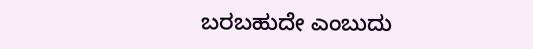ಬರಬಹುದೇ ಎಂಬುದು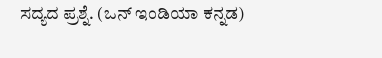ಸದ್ಯದ ಪ್ರಶ್ನೆ. (ಒನ್ ಇಂಡಿಯಾ ಕನ್ನಡ)